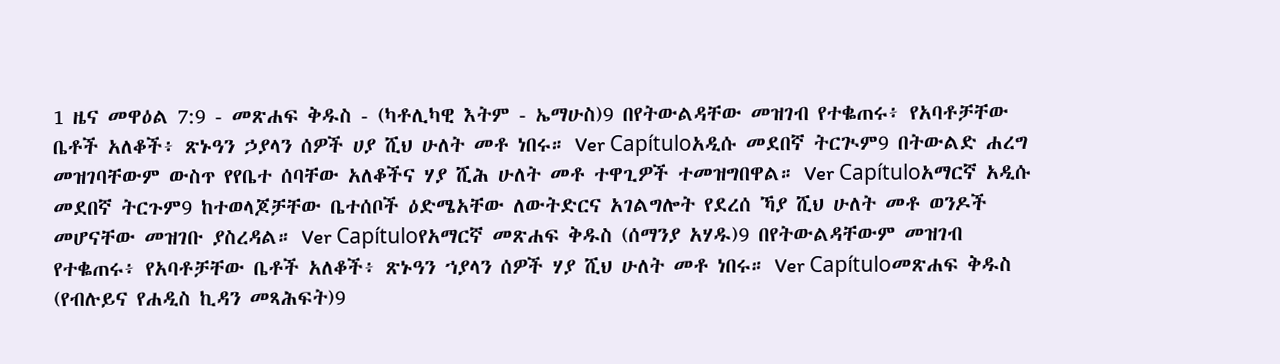1 ዜና መዋዕል 7:9 - መጽሐፍ ቅዱስ - (ካቶሊካዊ እትም - ኤማሁስ)9 በየትውልዳቸው መዝገብ የተቈጠሩ፥ የአባቶቻቸው ቤቶች አለቆች፥ ጽኑዓን ኃያላን ሰዎች ሀያ ሺህ ሁለት መቶ ነበሩ። Ver Capítuloአዲሱ መደበኛ ትርጒም9 በትውልድ ሐረግ መዝገባቸውም ውስጥ የየቤተ ሰባቸው አለቆችና ሃያ ሺሕ ሁለት መቶ ተዋጊዎች ተመዝግበዋል። Ver Capítuloአማርኛ አዲሱ መደበኛ ትርጉም9 ከተወላጆቻቸው ቤተሰቦች ዕድሜአቸው ለውትድርና አገልግሎት የደረሰ ኻያ ሺህ ሁለት መቶ ወንዶች መሆናቸው መዝገቡ ያስረዳል። Ver Capítuloየአማርኛ መጽሐፍ ቅዱስ (ሰማንያ አሃዱ)9 በየትውልዳቸውም መዝገብ የተቈጠሩ፥ የአባቶቻቸው ቤቶች አለቆች፥ ጽኑዓን ኀያላን ሰዎች ሃያ ሺህ ሁለት መቶ ነበሩ። Ver Capítuloመጽሐፍ ቅዱስ (የብሉይና የሐዲስ ኪዳን መጻሕፍት)9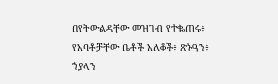በየትውልዳቸው መዝገብ የተቈጠሩ፥ የአባቶቻቸው ቤቶች አለቆች፥ ጽኑዓን፥ ኀያላን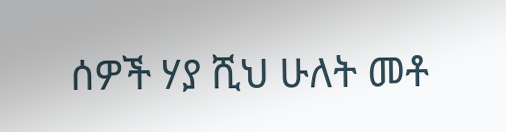ሰዎች ሃያ ሺህ ሁለት መቶ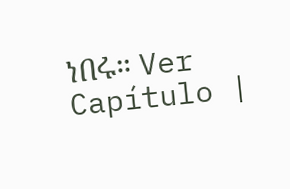ነበሩ። Ver Capítulo |